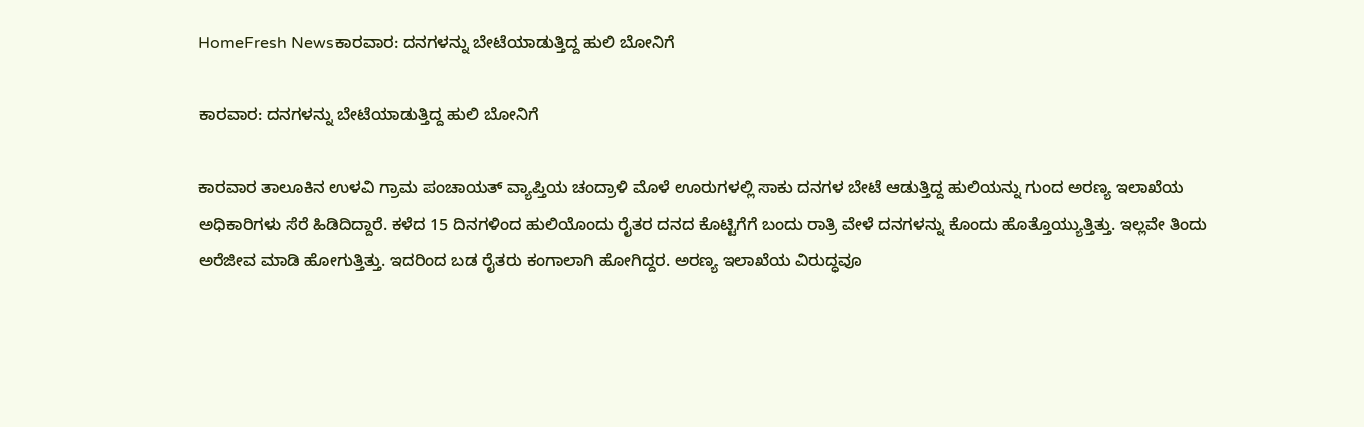HomeFresh Newsಕಾರವಾರ: ದನಗಳನ್ನು ಬೇಟೆಯಾಡುತ್ತಿದ್ದ ಹುಲಿ ಬೋನಿಗೆ

ಕಾರವಾರ: ದನಗಳನ್ನು ಬೇಟೆಯಾಡುತ್ತಿದ್ದ ಹುಲಿ ಬೋನಿಗೆ

ಕಾರವಾರ ತಾಲೂಕಿನ ಉಳವಿ ಗ್ರಾಮ ಪಂಚಾಯತ್ ವ್ಯಾಪ್ತಿಯ ಚಂದ್ರಾಳಿ ಮೊಳೆ ಊರುಗಳಲ್ಲಿ ಸಾಕು ದನಗಳ ಬೇಟೆ ಆಡುತ್ತಿದ್ದ ಹುಲಿಯನ್ನು ಗುಂದ ಅರಣ್ಯ ಇಲಾಖೆಯ ಅಧಿಕಾರಿಗಳು ಸೆರೆ ಹಿಡಿದಿದ್ದಾರೆ. ಕಳೆದ 15 ದಿನಗಳಿಂದ ಹುಲಿಯೊಂದು ರೈತರ ದನದ ಕೊಟ್ಟಿಗೆಗೆ ಬಂದು ರಾತ್ರಿ ವೇಳೆ ದನಗಳನ್ನು ಕೊಂದು ಹೊತ್ತೊಯ್ಯುತ್ತಿತ್ತು. ಇಲ್ಲವೇ ತಿಂದು ಅರೆಜೀವ ಮಾಡಿ ಹೋಗುತ್ತಿತ್ತು. ಇದರಿಂದ ಬಡ ರೈತರು ಕಂಗಾಲಾಗಿ ಹೋಗಿದ್ದರ. ಅರಣ್ಯ ಇಲಾಖೆಯ ವಿರುದ್ಧವೂ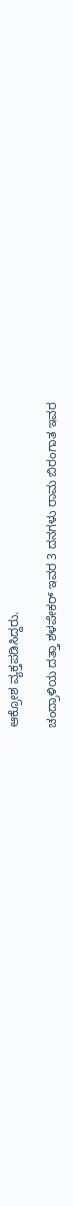ಆಕ್ರೋಶ ವ್ಯಕ್ತಪಡಿಸಿದ್ದರು.

ಚಂದ್ರಾಳಿಯ ದತ್ತಾ ಶಳಪೇಕರ್ ಇವರ 3 ದನಗಳು ರಾಮ ಬಿರಂಗಾತ ಇವರ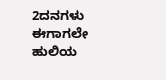2ದನಗಳು ಈಗಾಗಲೇ ಹುಲಿಯ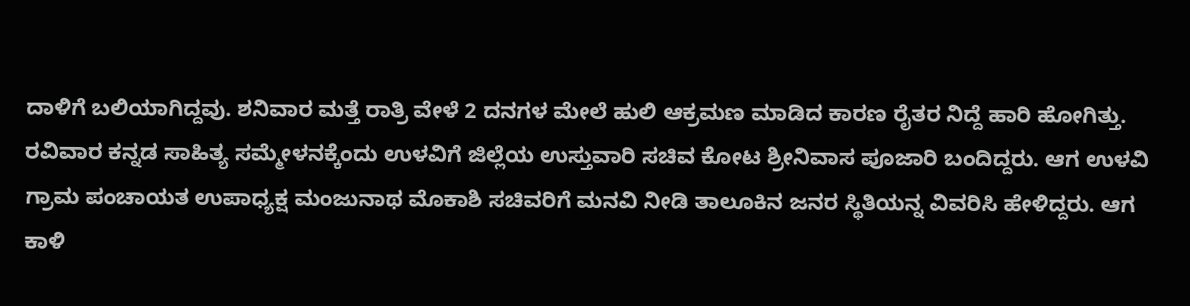ದಾಳಿಗೆ ಬಲಿಯಾಗಿದ್ದವು. ಶನಿವಾರ ಮತ್ತೆ ರಾತ್ರಿ ವೇಳೆ 2 ದನಗಳ ಮೇಲೆ ಹುಲಿ ಆಕ್ರಮಣ ಮಾಡಿದ ಕಾರಣ ರೈತರ ನಿದ್ದೆ ಹಾರಿ ಹೋಗಿತ್ತು. ರವಿವಾರ ಕನ್ನಡ ಸಾಹಿತ್ಯ ಸಮ್ಮೇಳನಕ್ಕೆಂದು ಉಳವಿಗೆ ಜಿಲ್ಲೆಯ ಉಸ್ತುವಾರಿ ಸಚಿವ ಕೋಟ ಶ್ರೀನಿವಾಸ ಪೂಜಾರಿ ಬಂದಿದ್ದರು. ಆಗ ಉಳವಿ ಗ್ರಾಮ ಪಂಚಾಯತ ಉಪಾಧ್ಯಕ್ಷ ಮಂಜುನಾಥ ಮೊಕಾಶಿ ಸಚಿವರಿಗೆ ಮನವಿ ನೀಡಿ ತಾಲೂಕಿನ ಜನರ ಸ್ಥಿತಿಯನ್ನ ವಿವರಿಸಿ ಹೇಳಿದ್ದರು. ಆಗ ಕಾಳಿ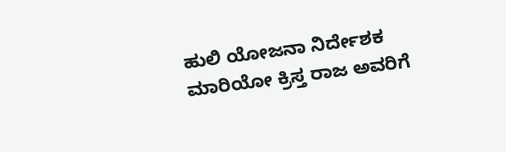ಹುಲಿ ಯೋಜನಾ ನಿರ್ದೇಶಕ ಮಾರಿಯೋ ಕ್ರಿಸ್ತ ರಾಜ ಅವರಿಗೆ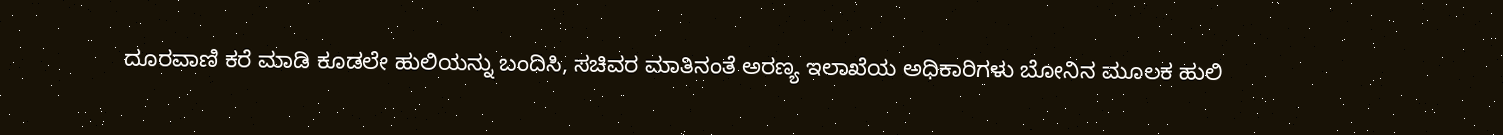ದೂರವಾಣಿ ಕರೆ ಮಾಡಿ ಕೂಡಲೇ ಹುಲಿಯನ್ನು ಬಂದಿಸಿ, ಸಚಿವರ ಮಾತಿನಂತೆ ಅರಣ್ಯ ಇಲಾಖೆಯ ಅಧಿಕಾರಿಗಳು ಬೋನಿನ ಮೂಲಕ ಹುಲಿ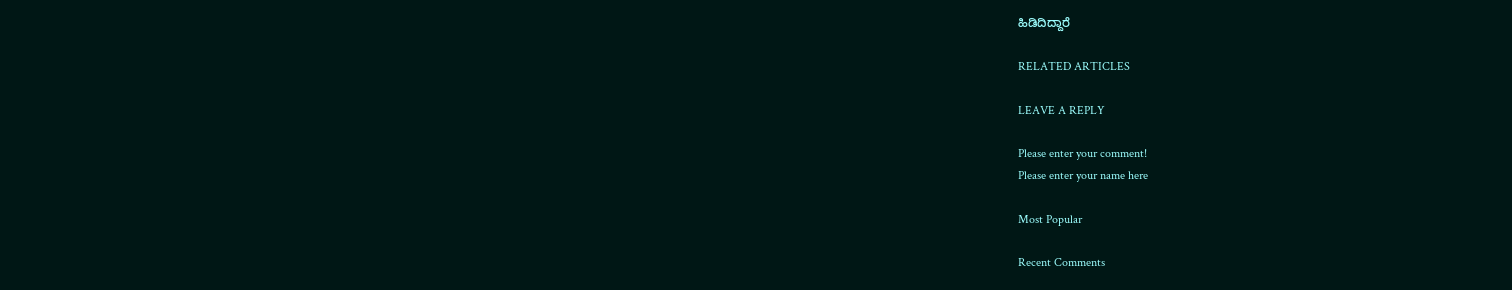ಹಿಡಿದಿದ್ದಾರೆ

RELATED ARTICLES

LEAVE A REPLY

Please enter your comment!
Please enter your name here

Most Popular

Recent Comments